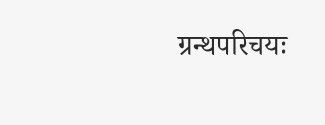ग्रन्थपरिचयः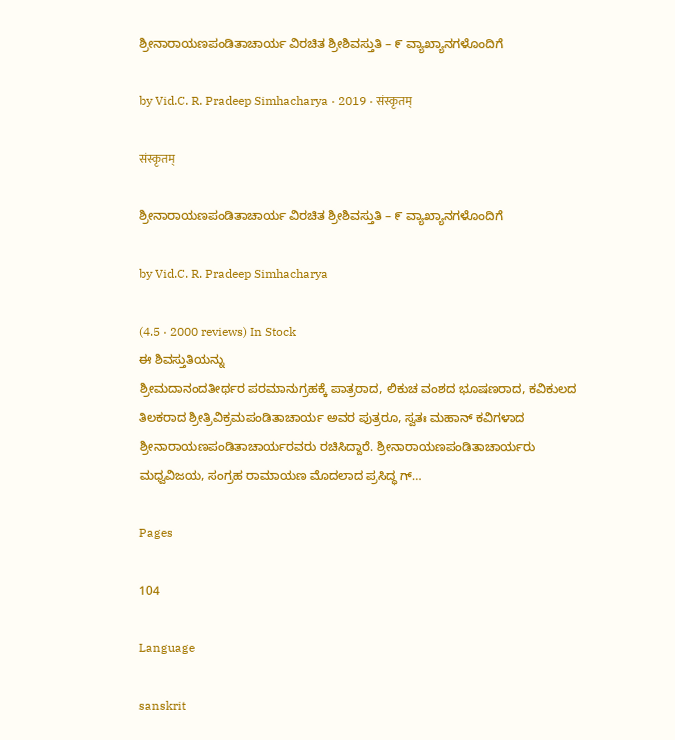ಶ್ರೀನಾರಾಯಣಪಂಡಿತಾಚಾರ್ಯ ವಿರಚಿತ ಶ್ರೀಶಿವಸ್ತುತಿ – ೯ ವ್ಯಾಖ್ಯಾನಗಳೊಂದಿಗೆ

by Vid.C. R. Pradeep Simhacharya · 2019 · संस्कृतम्

संस्कृतम्

ಶ್ರೀನಾರಾಯಣಪಂಡಿತಾಚಾರ್ಯ ವಿರಚಿತ ಶ್ರೀಶಿವಸ್ತುತಿ – ೯ ವ್ಯಾಖ್ಯಾನಗಳೊಂದಿಗೆ

by Vid.C. R. Pradeep Simhacharya

(4.5 · 2000 reviews) In Stock
ಈ ಶಿವಸ್ತುತಿಯನ್ನು
ಶ್ರೀಮದಾನಂದತೀರ್ಥರ ಪರಮಾನುಗ್ರಹಕ್ಕೆ ಪಾತ್ರರಾದ, ಲಿಕುಚ ವಂಶದ ಭೂಷಣರಾದ, ಕವಿಕುಲದ ತಿಲಕರಾದ ಶ್ರೀತ್ರಿವಿಕ್ರಮಪಂಡಿತಾಚಾರ್ಯ ಅವರ ಪುತ್ರರೂ, ಸ್ವತಃ ಮಹಾನ್ ಕವಿಗಳಾದ ಶ್ರೀನಾರಾಯಣಪಂಡಿತಾಚಾರ್ಯರವರು ರಚಿಸಿದ್ದಾರೆ. ಶ್ರೀನಾರಾಯಣಪಂಡಿತಾಚಾರ್ಯರು ಮಧ್ವವಿಜಯ, ಸಂಗ್ರಹ ರಾಮಾಯಣ ಮೊದಲಾದ ಪ್ರಸಿದ್ಧ ಗ್…

Pages

104

Language

sanskrit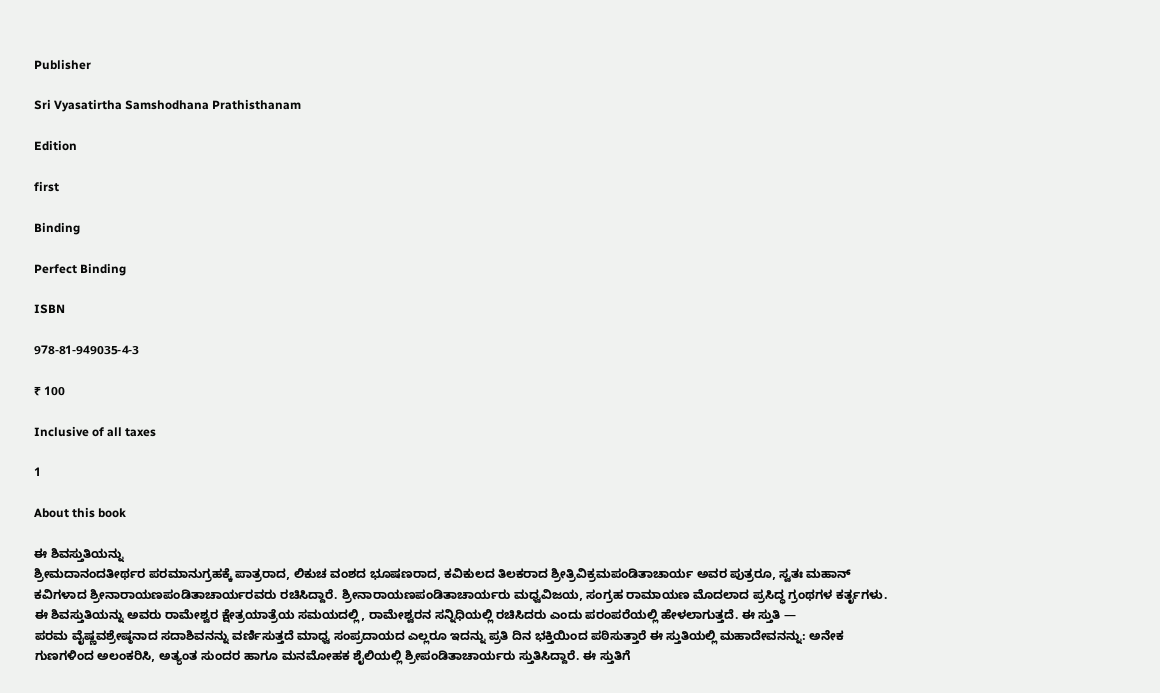Publisher

Sri Vyasatirtha Samshodhana Prathisthanam

Edition

first

Binding

Perfect Binding

ISBN

978-81-949035-4-3

₹ 100

Inclusive of all taxes

1

About this book

ಈ ಶಿವಸ್ತುತಿಯನ್ನು
ಶ್ರೀಮದಾನಂದತೀರ್ಥರ ಪರಮಾನುಗ್ರಹಕ್ಕೆ ಪಾತ್ರರಾದ, ಲಿಕುಚ ವಂಶದ ಭೂಷಣರಾದ, ಕವಿಕುಲದ ತಿಲಕರಾದ ಶ್ರೀತ್ರಿವಿಕ್ರಮಪಂಡಿತಾಚಾರ್ಯ ಅವರ ಪುತ್ರರೂ, ಸ್ವತಃ ಮಹಾನ್ ಕವಿಗಳಾದ ಶ್ರೀನಾರಾಯಣಪಂಡಿತಾಚಾರ್ಯರವರು ರಚಿಸಿದ್ದಾರೆ. ಶ್ರೀನಾರಾಯಣಪಂಡಿತಾಚಾರ್ಯರು ಮಧ್ವವಿಜಯ, ಸಂಗ್ರಹ ರಾಮಾಯಣ ಮೊದಲಾದ ಪ್ರಸಿದ್ಧ ಗ್ರಂಥಗಳ ಕರ್ತೃಗಳು. ಈ ಶಿವಸ್ತುತಿಯನ್ನು ಅವರು ರಾಮೇಶ್ವರ ಕ್ಷೇತ್ರಯಾತ್ರೆಯ ಸಮಯದಲ್ಲಿ, ರಾಮೇಶ್ವರನ ಸನ್ನಿಧಿಯಲ್ಲಿ ರಚಿಸಿದರು ಎಂದು ಪರಂಪರೆಯಲ್ಲಿ ಹೇಳಲಾಗುತ್ತದೆ. ಈ ಸ್ತುತಿ —
ಪರಮ ವೈಷ್ಣವಶ್ರೇಷ್ಠನಾದ ಸದಾಶಿವನನ್ನು ವರ್ಣಿಸುತ್ತದೆ ಮಾಧ್ವ ಸಂಪ್ರದಾಯದ ಎಲ್ಲರೂ ಇದನ್ನು ಪ್ರತಿ ದಿನ ಭಕ್ತಿಯಿಂದ ಪಠಿಸುತ್ತಾರೆ ಈ ಸ್ತುತಿಯಲ್ಲಿ ಮಹಾದೇವನನ್ನು: ಅನೇಕ ಗುಣಗಳಿಂದ ಅಲಂಕರಿಸಿ, ಅತ್ಯಂತ ಸುಂದರ ಹಾಗೂ ಮನಮೋಹಕ ಶೈಲಿಯಲ್ಲಿ ಶ್ರೀಪಂಡಿತಾಚಾರ್ಯರು ಸ್ತುತಿಸಿದ್ದಾರೆ. ಈ ಸ್ತುತಿಗೆ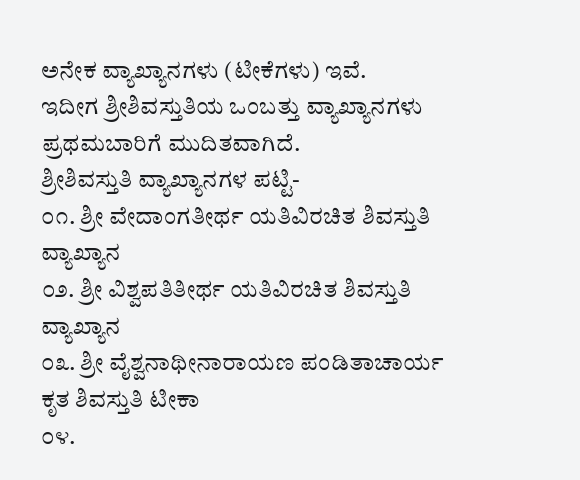ಅನೇಕ ವ್ಯಾಖ್ಯಾನಗಳು (ಟೀಕೆಗಳು) ಇವೆ.
ಇದೀಗ ಶ್ರೀಶಿವಸ್ತುತಿಯ ಒಂಬತ್ತು ವ್ಯಾಖ್ಯಾನಗಳು ಪ್ರಥಮಬಾರಿಗೆ ಮುದಿತವಾಗಿದೆ.
ಶ್ರೀಶಿವಸ್ತುತಿ ವ್ಯಾಖ್ಯಾನಗಳ ಪಟ್ಟಿ-
೦೧. ಶ್ರೀ ವೇದಾಂಗತೀರ್ಥ ಯತಿವಿರಚಿತ ಶಿವಸ್ತುತಿ ವ್ಯಾಖ್ಯಾನ
೦೨. ಶ್ರೀ ವಿಶ್ವಪತಿತೀರ್ಥ ಯತಿವಿರಚಿತ ಶಿವಸ್ತುತಿ ವ್ಯಾಖ್ಯಾನ
೦೩. ಶ್ರೀ ವೈಶ್ವನಾಥೀನಾರಾಯಣ ಪಂಡಿತಾಚಾರ್ಯ ಕೃತ ಶಿವಸ್ತುತಿ ಟೀಕಾ
೦೪.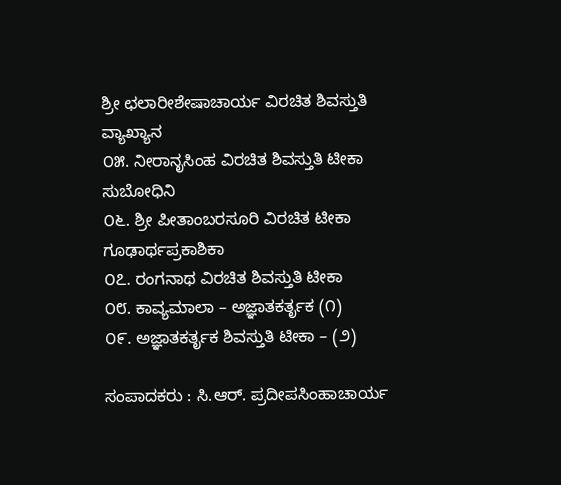ಶ್ರೀ ಛಲಾರೀಶೇಷಾಚಾರ್ಯ ವಿರಚಿತ ಶಿವಸ್ತುತಿ ವ್ಯಾಖ್ಯಾನ
೦೫. ನೀರಾನೃಸಿಂಹ ವಿರಚಿತ ಶಿವಸ್ತುತಿ ಟೀಕಾ ಸುಬೋಧಿನಿ
೦೬. ಶ್ರೀ ಪೀತಾಂಬರಸೂರಿ ವಿರಚಿತ ಟೀಕಾ ಗೂಢಾರ್ಥಪ್ರಕಾಶಿಕಾ
೦೭. ರಂಗನಾಥ ವಿರಚಿತ ಶಿವಸ್ತುತಿ ಟೀಕಾ
೦೮. ಕಾವ್ಯಮಾಲಾ – ಅಜ್ಞಾತಕರ್ತೃಕ (೧)
೦೯. ಅಜ್ಞಾತಕರ್ತೃಕ ಶಿವಸ್ತುತಿ ಟೀಕಾ – (೨)

ಸಂಪಾದಕರು : ಸಿ.ಆರ್. ಪ್ರದೀಪಸಿಂಹಾಚಾರ್ಯ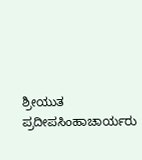ಶ್ರೀಯುತ ಪ್ರದೀಪಸಿಂಹಾಚಾರ್ಯರು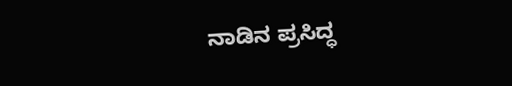ನಾಡಿನ ಪ್ರಸಿದ್ಧ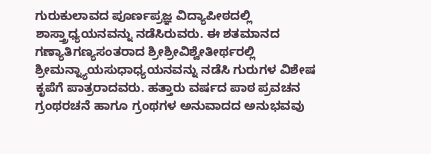ಗುರುಕುಲಾವದ ಪೂರ್ಣಪ್ರಜ್ಞ ವಿದ್ಯಾಪೀಠದಲ್ಲಿ ಶಾಸ್ತ್ರಾಧ್ಯಯನವನ್ನು ನಡೆಸಿರುವರು. ಈ ಶತಮಾನದ ಗಣ್ಯಾತಿಗಣ್ಯಸಂತರಾದ ಶ್ರೀಶ್ರೀವಿಶ್ವೇತೀರ್ಥರಲ್ಲಿ ಶ್ರೀಮನ್ನ್ಯಾಯಸುಧಾಧ್ಯಯನವನ್ನು ನಡೆಸಿ ಗುರುಗಳ ವಿಶೇಷ ಕೃಪೆಗೆ ಪಾತ್ರರಾದವರು. ಹತ್ತಾರು ವರ್ಷದ ಪಾಠ ಪ್ರವಚನ ಗ್ರಂಥರಚನೆ ಹಾಗೂ ಗ್ರಂಥಗಳ ಅನುವಾದದ ಅನುಭವವು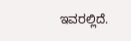ಇವರಲ್ಲಿದೆ.